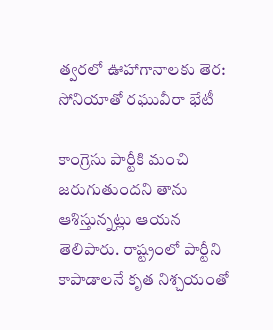త్వరలో ఊహాగానాలకు తెర: సోనియాతో రఘువీరా భేటీ

కాంగ్రెసు పార్టీకి మంచి జరుగుతుందని తాను ఆశిస్తున్నట్లు ఆయన తెలిపారు. రాష్ట్రంలో పార్టీని కాపాడాలనే కృత నిశ్చయంతో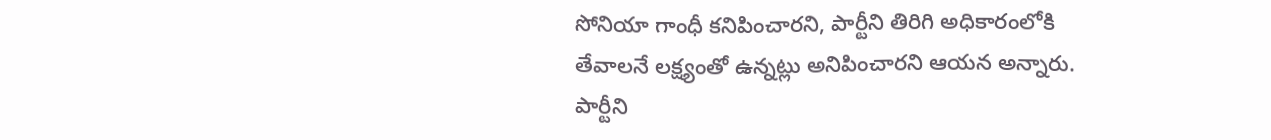సోనియా గాంధీ కనిపించారని, పార్టీని తిరిగి అధికారంలోకి తేవాలనే లక్ష్యంతో ఉన్నట్లు అనిపించారని ఆయన అన్నారు. పార్టీని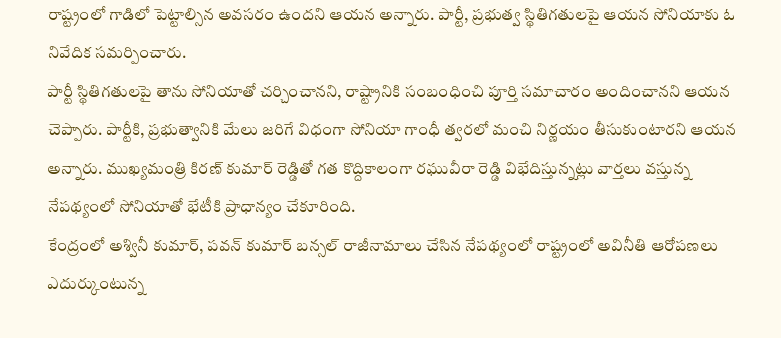రాష్ట్రంలో గాడిలో పెట్టాల్సిన అవసరం ఉందని ఆయన అన్నారు. పార్టీ, ప్రభుత్వ స్థితిగతులపై ఆయన సోనియాకు ఓ నివేదిక సమర్పించారు.
పార్టీ స్థితిగతులపై తాను సోనియాతో చర్చించానని, రాష్ట్రానికి సంబంధించి పూర్తి సమాచారం అందించానని ఆయన చెప్పారు. పార్టీకి, ప్రభుత్వానికి మేలు జరిగే విధంగా సోనియా గాంధీ త్వరలో మంచి నిర్ణయం తీసుకుంటారని ఆయన అన్నారు. ముఖ్యమంత్రి కిరణ్ కుమార్ రెడ్డితో గత కొద్దికాలంగా రఘువీరా రెడ్డి విభేదిస్తున్నట్లు వార్తలు వస్తున్న నేపథ్యంలో సోనియాతో భేటీకి ప్రాధాన్యం చేకూరింది.
కేంద్రంలో అశ్వినీ కుమార్, పవన్ కుమార్ బన్సల్ రాజీనామాలు చేసిన నేపథ్యంలో రాష్ట్రంలో అవినీతి ఆరోపణలు ఎదుర్కుంటున్న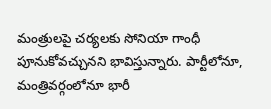మంత్రులపై చర్యలకు సోనియా గాంధీ పూనుకోవచ్చునని భావిస్తున్నారు. పార్టీలోనూ, మంత్రివర్గంలోనూ భారీ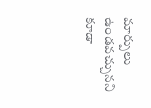మార్పులు ఉండవచ్చునని కూడా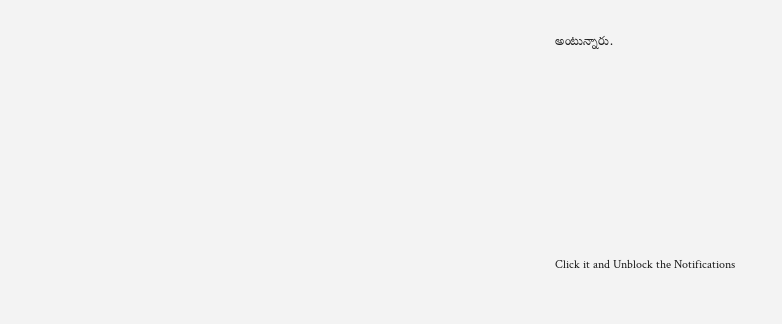అంటున్నారు.












Click it and Unblock the Notifications